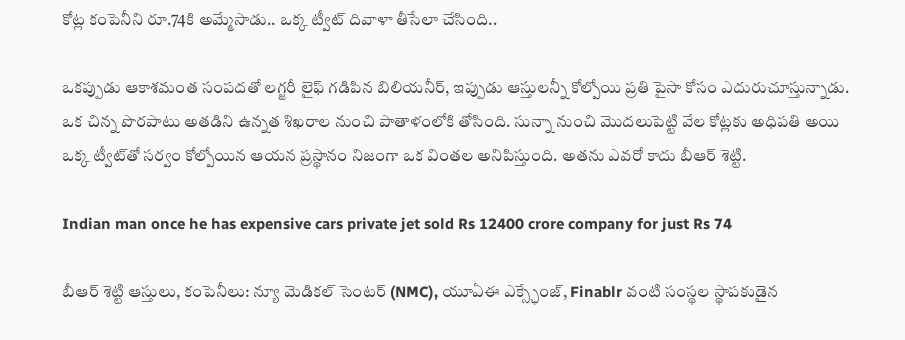కోట్ల కంపెనీని రూ.74కి అమ్మేసాడు.. ఒక్క ట్వీట్ దివాళా తీసేలా చేసింది..

ఒకప్పుడు ఆకాశమంత సంపదతో లగ్జరీ లైఫ్ గడిపిన బిలియనీర్, ఇప్పుడు ఆస్తులన్నీ కోల్పోయి ప్రతి పైసా కోసం ఎదురుచూస్తున్నాడు. ఒక చిన్న పొరపాటు అతడిని ఉన్నత శిఖరాల నుంచి పాతాళంలోకి తోసింది. సున్నా నుంచి మొదలుపెట్టి వేల కోట్లకు అధిపతి అయి ఒక్క ట్వీట్‌తో సర్వం కోల్పోయిన ఆయన ప్రస్థానం నిజంగా ఒక వింతల అనిపిస్తుంది. అతను ఎవరో కాదు బీఆర్ శెట్టి.

Indian man once he has expensive cars private jet sold Rs 12400 crore company for just Rs 74

బీఆర్ శెట్టి ఆస్తులు, కంపెనీలు: న్యూ మెడికల్ సెంటర్ (NMC), యూఏఈ ఎక్స్ఛేంజ్, Finablr వంటి సంస్థల స్థాపకుడైన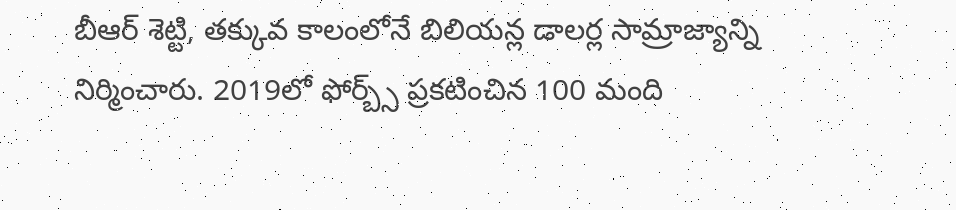బీఆర్ శెట్టి, తక్కువ కాలంలోనే బిలియన్ల డాలర్ల సామ్రాజ్యాన్ని నిర్మించారు. 2019లో ఫోర్బ్స్ ప్రకటించిన 100 మంది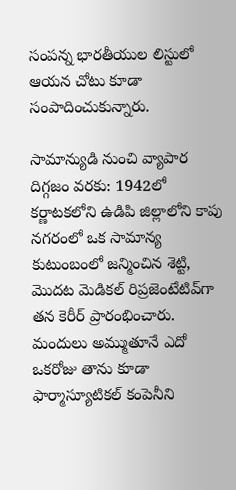సంపన్న భారతీయుల లిస్టులో ఆయన చోటు కూడా సంపాదించుకున్నారు.

సామాన్యుడి నుంచి వ్యాపార దిగ్గజం వరకు: 1942లో కర్ణాటకలోని ఉడిపి జిల్లాలోని కాపు నగరంలో ఒక సామాన్య కుటుంబంలో జన్మించిన శెట్టి, మొదట మెడికల్ రిప్రజెంటేటివ్‌గా తన కెరీర్ ప్రారంభించారు. మందులు అమ్ముతూనే ఎదో ఒకరోజు తాను కూడా ఫార్మాస్యూటికల్ కంపెనీని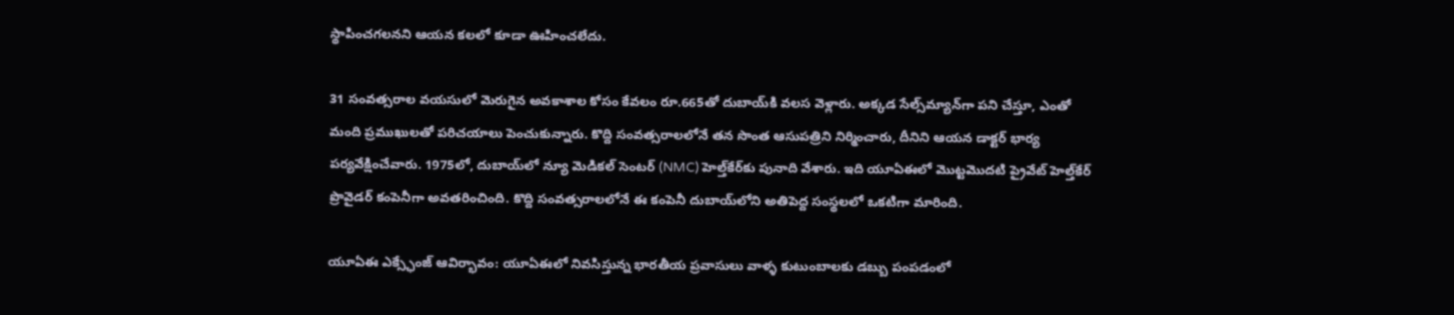స్థాపించగలనని ఆయన కలలో కూడా ఊహించలేదు.

31 సంవత్సరాల వయసులో మెరుగైన అవకాశాల కోసం కేవలం రూ.665తో దుబాయ్‌కి వలస వెళ్లారు. అక్కడ సేల్స్‌మ్యాన్‌గా పని చేస్తూ, ఎంతో మంది ప్రముఖులతో పరిచయాలు పెంచుకున్నారు. కొద్ది సంవత్సరాలలోనే తన సొంత ఆసుపత్రిని నిర్మించారు, దీనిని ఆయన డాక్టర్ భార్య పర్యవేక్షించేవారు. 1975లో, దుబాయ్‌లో న్యూ మెడికల్ సెంటర్ (NMC) హెల్త్‌కేర్‌కు పునాది వేశారు. ఇది యూఏఈలో మొట్టమొదటి ప్రైవేట్ హెల్త్‌కేర్ ప్రొవైడర్ కంపెనీగా అవతరించింది. కొద్ది సంవత్సరాలలోనే ఈ కంపెనీ దుబాయ్‌లోని అతిపెద్ద సంస్థలలో ఒకటిగా మారింది.

యూఏఈ ఎక్స్ఛేంజ్ ఆవిర్భావం: యూఏఈలో నివసిస్తున్న భారతీయ ప్రవాసులు వాళ్ళ కుటుంబాలకు డబ్బు పంపడంలో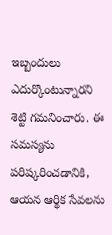ఇబ్బందులు ఎదుర్కొంటున్నారని శెట్టి గమనించారు. ఈ సమస్యను పరిష్కరించడానికి, ఆయన ఆర్థిక సేవలను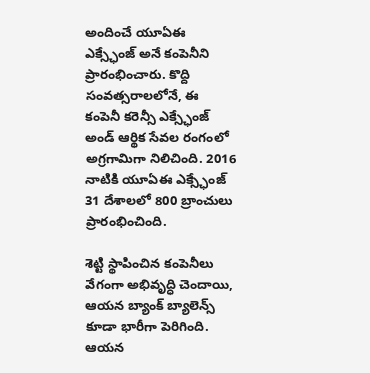అందించే యూఏఈ ఎక్స్ఛేంజ్ అనే కంపెనీని ప్రారంభించారు. కొద్ది సంవత్సరాలలోనే, ఈ కంపెనీ కరెన్సీ ఎక్స్ఛేంజ్ అండ్ ఆర్థిక సేవల రంగంలో అగ్రగామిగా నిలిచింది. 2016 నాటికి యూఏఈ ఎక్స్ఛేంజ్ 31 దేశాలలో 800 బ్రాంచులు ప్రారంభించింది.

శెట్టి స్థాపించిన కంపెనీలు వేగంగా అభివృద్ధి చెందాయి, ఆయన బ్యాంక్ బ్యాలెన్స్ కూడా భారీగా పెరిగింది. ఆయన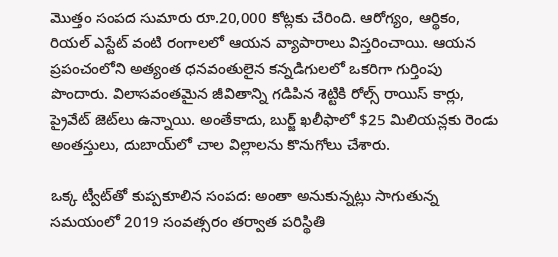మొత్తం సంపద సుమారు రూ.20,000 కోట్లకు చేరింది. ఆరోగ్యం, ఆర్థికం, రియల్ ఎస్టేట్ వంటి రంగాలలో ఆయన వ్యాపారాలు విస్తరించాయి. ఆయన ప్రపంచంలోని అత్యంత ధనవంతులైన కన్నడిగులలో ఒకరిగా గుర్తింపు పొందారు. విలాసవంతమైన జీవితాన్ని గడిపిన శెట్టికి రోల్స్ రాయిస్ కార్లు, ప్రైవేట్ జెట్‌లు ఉన్నాయి. అంతేకాదు, బుర్జ్ ఖలీఫాలో $25 మిలియన్లకు రెండు అంతస్తులు, దుబాయ్‌లో చాల విల్లాలను కొనుగోలు చేశారు.

ఒక్క ట్వీట్‌తో కుప్పకూలిన సంపద: అంతా అనుకున్నట్లు సాగుతున్న సమయంలో 2019 సంవత్సరం తర్వాత పరిస్థితి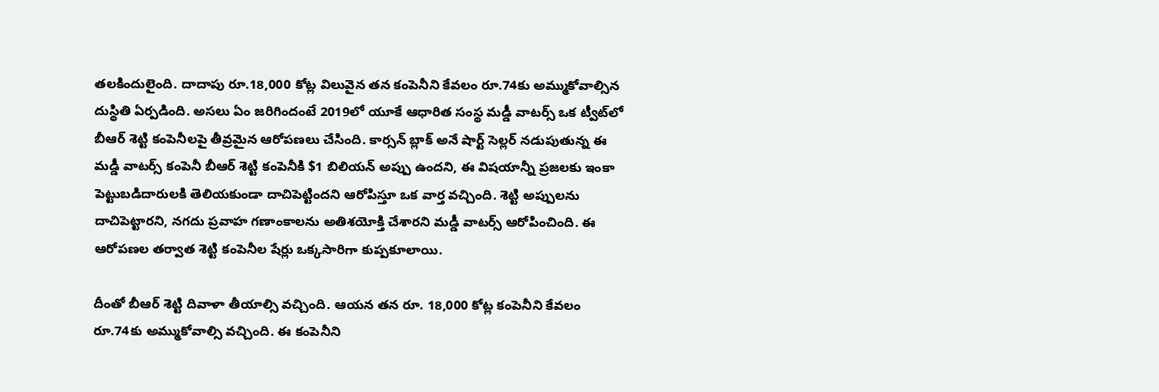తలకిందులైంది. దాదాపు రూ.18,000 కోట్ల విలువైన తన కంపెనీని కేవలం రూ.74కు అమ్ముకోవాల్సిన దుస్థితి ఏర్పడింది. అసలు ఏం జరిగిందంటే 2019లో యూకే ఆధారిత సంస్థ మడ్డీ వాటర్స్ ఒక ట్వీట్‌లో బీఆర్ శెట్టి కంపెనీలపై తీవ్రమైన ఆరోపణలు చేసింది. కార్సన్ బ్లాక్ అనే షార్ట్ సెల్లర్ నడుపుతున్న ఈ మడ్డీ వాటర్స్ కంపెనీ బీఆర్ శెట్టి కంపెనీకి $1 బిలియన్ అప్పు ఉందని, ఈ విషయాన్నీ ప్రజలకు ఇంకా పెట్టుబడిదారులకి తెలియకుండా దాచిపెట్టిందని ఆరోపిస్తూ ఒక వార్త వచ్చింది. శెట్టి అప్పులను దాచిపెట్టారని, నగదు ప్రవాహ గణాంకాలను అతిశయోక్తి చేశారని మడ్డీ వాటర్స్ ఆరోపించింది. ఈ ఆరోపణల తర్వాత శెట్టి కంపెనీల షేర్లు ఒక్కసారిగా కుప్పకూలాయి.

దీంతో బీఆర్ శెట్టి దివాళా తీయాల్సి వచ్చింది. ఆయన తన రూ. 18,000 కోట్ల కంపెనీని కేవలం రూ.74కు అమ్ముకోవాల్సి వచ్చింది. ఈ కంపెనీని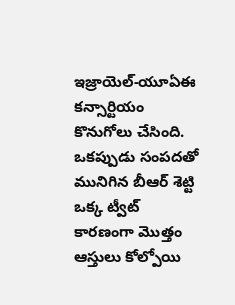ఇజ్రాయెల్-యూఏఈ కన్సార్టియం కొనుగోలు చేసింది. ఒకప్పుడు సంపదతో మునిగిన బీఆర్ శెట్టి ఒక్క ట్వీట్ కారణంగా మొత్తం ఆస్తులు కోల్పోయి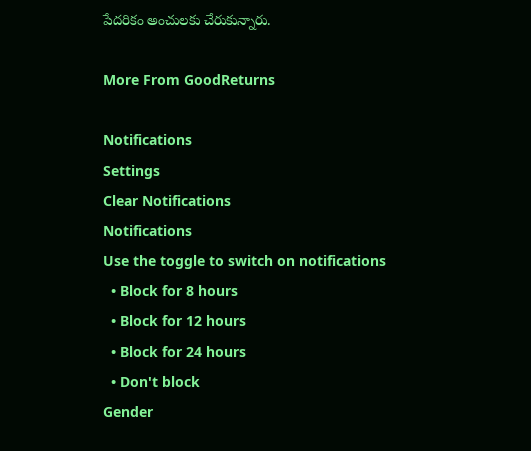పేదరికం అంచులకు చేరుకున్నారు.

More From GoodReturns

Notifications
Settings
Clear Notifications
Notifications
Use the toggle to switch on notifications
  • Block for 8 hours
  • Block for 12 hours
  • Block for 24 hours
  • Don't block
Gender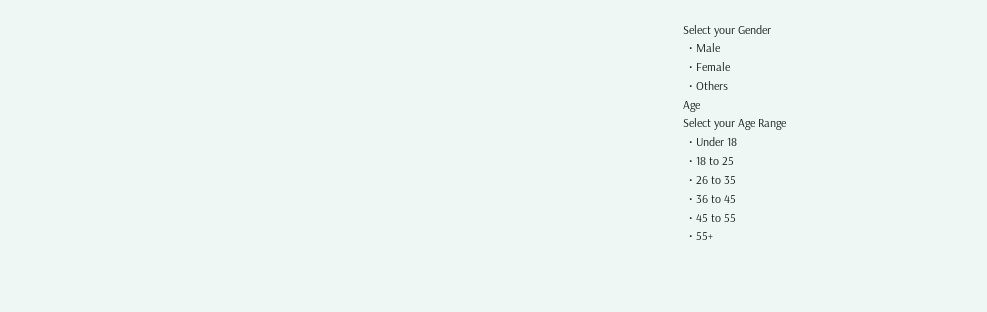Select your Gender
  • Male
  • Female
  • Others
Age
Select your Age Range
  • Under 18
  • 18 to 25
  • 26 to 35
  • 36 to 45
  • 45 to 55
  • 55+